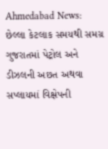Ahmedabad News: છેલ્લા કેટલાક સમયથી સમગ્ર ગુજરાતમાં પેટ્રોલ અને ડીઝલની અછત અથવા સપ્લાયમાં વિક્ષેપની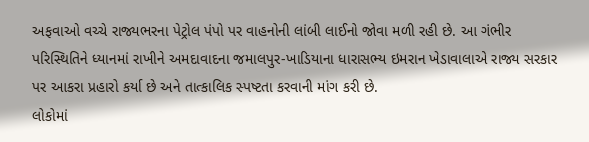અફવાઓ વચ્ચે રાજ્યભરના પેટ્રોલ પંપો પર વાહનોની લાંબી લાઈનો જોવા મળી રહી છે. આ ગંભીર પરિસ્થિતિને ધ્યાનમાં રાખીને અમદાવાદના જમાલપુર-ખાડિયાના ધારાસભ્ય ઇમરાન ખેડાવાલાએ રાજ્ય સરકાર પર આકરા પ્રહારો કર્યા છે અને તાત્કાલિક સ્પષ્ટતા કરવાની માંગ કરી છે.
લોકોમાં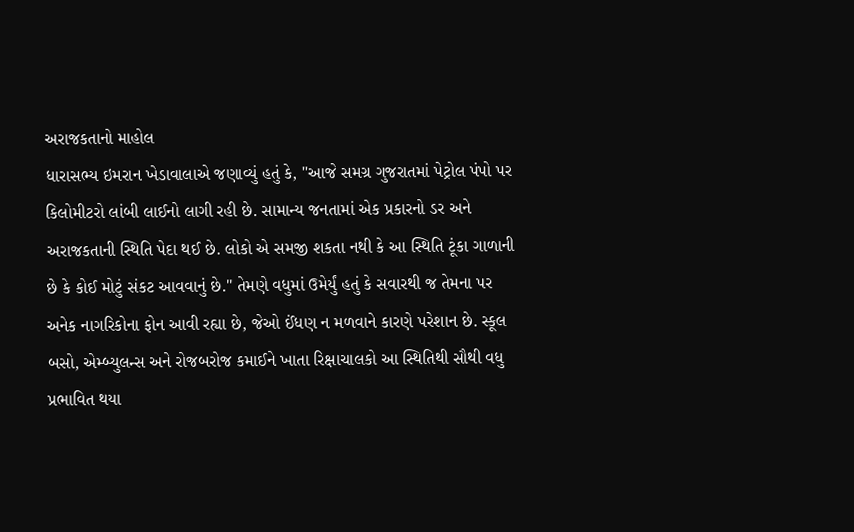અરાજકતાનો માહોલ
ધારાસભ્ય ઇમરાન ખેડાવાલાએ જણાવ્યું હતું કે, "આજે સમગ્ર ગુજરાતમાં પેટ્રોલ પંપો પર કિલોમીટરો લાંબી લાઈનો લાગી રહી છે. સામાન્ય જનતામાં એક પ્રકારનો ડર અને અરાજકતાની સ્થિતિ પેદા થઈ છે. લોકો એ સમજી શકતા નથી કે આ સ્થિતિ ટૂંકા ગાળાની છે કે કોઈ મોટું સંકટ આવવાનું છે." તેમણે વધુમાં ઉમેર્યું હતું કે સવારથી જ તેમના પર અનેક નાગરિકોના ફોન આવી રહ્યા છે, જેઓ ઈંધણ ન મળવાને કારણે પરેશાન છે. સ્કૂલ બસો, એમ્બ્યુલન્સ અને રોજબરોજ કમાઈને ખાતા રિક્ષાચાલકો આ સ્થિતિથી સૌથી વધુ પ્રભાવિત થયા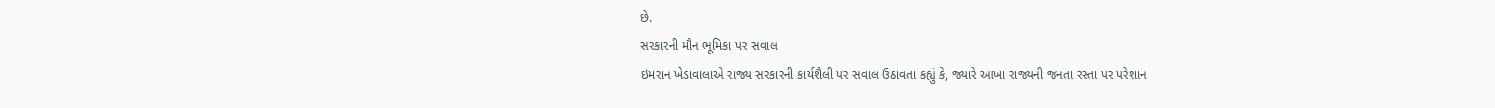છે.
સરકારની મૌન ભૂમિકા પર સવાલ
ઇમરાન ખેડાવાલાએ રાજ્ય સરકારની કાર્યશૈલી પર સવાલ ઉઠાવતા કહ્યું કે, જ્યારે આખા રાજ્યની જનતા રસ્તા પર પરેશાન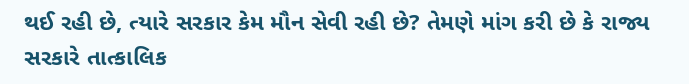થઈ રહી છે, ત્યારે સરકાર કેમ મૌન સેવી રહી છે? તેમણે માંગ કરી છે કે રાજ્ય સરકારે તાત્કાલિક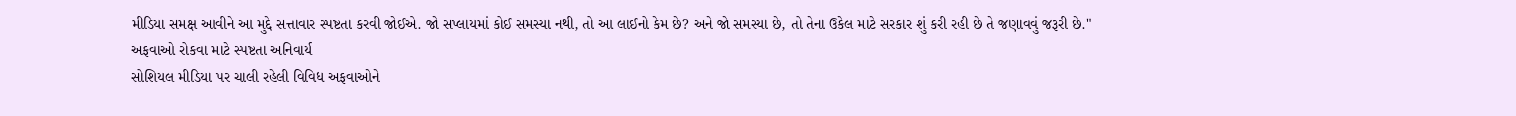મીડિયા સમક્ષ આવીને આ મુદ્દે સત્તાવાર સ્પષ્ટતા કરવી જોઈએ. જો સપ્લાયમાં કોઈ સમસ્યા નથી, તો આ લાઈનો કેમ છે? અને જો સમસ્યા છે, તો તેના ઉકેલ માટે સરકાર શું કરી રહી છે તે જણાવવું જરૂરી છે."
અફવાઓ રોકવા માટે સ્પષ્ટતા અનિવાર્ય
સોશિયલ મીડિયા પર ચાલી રહેલી વિવિધ અફવાઓને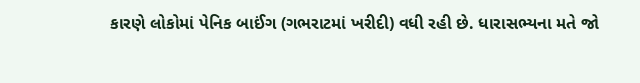કારણે લોકોમાં પેનિક બાઈંગ (ગભરાટમાં ખરીદી) વધી રહી છે. ધારાસભ્યના મતે જો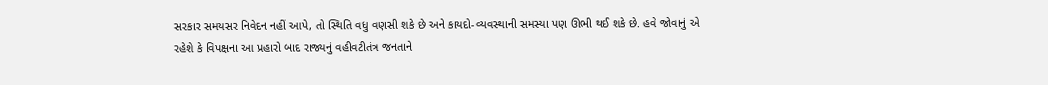સરકાર સમયસર નિવેદન નહીં આપે, તો સ્થિતિ વધુ વણસી શકે છે અને કાયદો-વ્યવસ્થાની સમસ્યા પણ ઊભી થઈ શકે છે. હવે જોવાનું એ રહેશે કે વિપક્ષના આ પ્રહારો બાદ રાજ્યનું વહીવટીતંત્ર જનતાને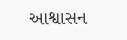આશ્વાસન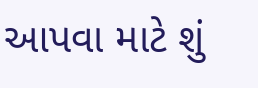આપવા માટે શું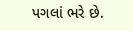પગલાં ભરે છે.